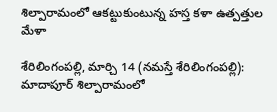శిల్పారామంలో ఆక‌ట్టుకుంటున్న హ‌స్త క‌ళా ఉత్ప‌త్తుల మేళా

శేరిలింగంప‌ల్లి, మార్చి 14 (న‌మ‌స్తే శేరిలింగంప‌ల్లి): మాదాపూర్ శిల్పారామంలో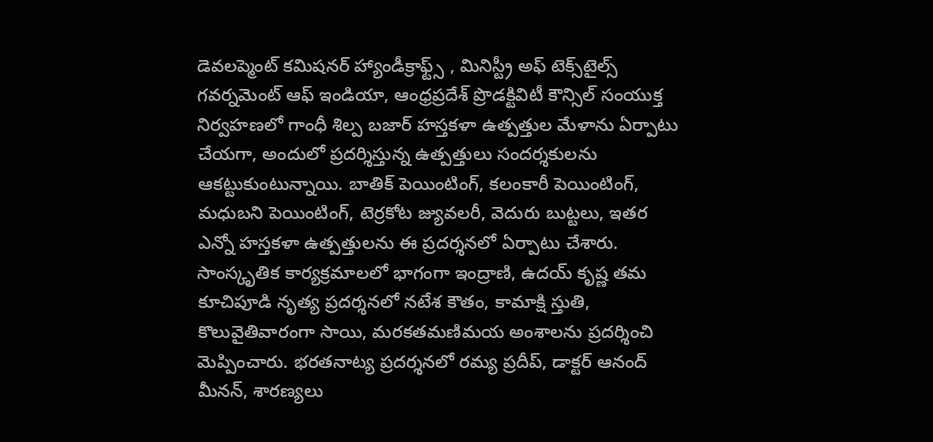డెవలప్మెంట్ కమిషనర్ హ్యాండీక్రాఫ్ట్స్ , మినిస్ట్రీ అఫ్ టెక్స్‌టైల్స్ గవర్నమెంట్ ఆఫ్ ఇండియా, ఆంధ్రప్రదేశ్ ప్రొడక్టివిటీ కౌన్సిల్ సంయుక్త నిర్వహణలో గాంధీ శిల్ప బజార్ హస్తకళా ఉత్పత్తుల మేళాను ఏర్పాటు చేయ‌గా, అందులో ప్ర‌ద‌ర్శిస్తున్న ఉత్పత్తులు సందర్శకులను ఆకట్టుకుంటున్నాయి. బాతిక్ పెయింటింగ్, కలంకారీ పెయింటింగ్, మధుబని పెయింటింగ్, టెర్రకోట జ్యువలరీ, వెదురు బుట్టలు, ఇత‌ర ఎన్నో హస్తకళా ఉత్పత్తులను ఈ ప్ర‌ద‌ర్శ‌న‌లో ఏర్పాటు చేశారు. సాంస్కృతిక కార్యక్రమాలలో భాగంగా ఇంద్రాణి, ఉదయ్ కృష్ణ తమ కూచిపూడి నృత్య ప్రదర్శనలో నటేశ కౌతం, కామాక్షి స్తుతి, కొలువైతివారంగా సాయి, మరకతమణిమయ అంశాలను ప్రదర్శించి మెప్పించారు. భరతనాట్య ప్రదర్శనలో రమ్య ప్రదీప్, డాక్టర్ ఆనంద్ మీనన్, శారణ్యలు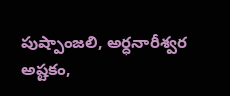పుష్పాంజలి, అర్ధనారీశ్వర అష్టకం,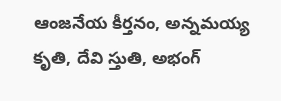ఆంజనేయ కీర్తనం, అన్నమయ్య కృతి, దేవి స్తుతి, అభంగ్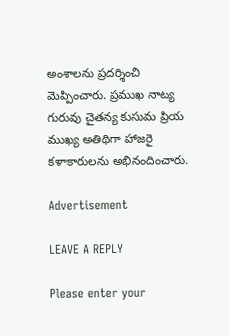అంశాలను ప్రదర్శించి మెప్పించారు. ప్రముఖ నాట్య గురువు చైతన్య కుసుమ ప్రియ ముఖ్య అతిథిగా హాజ‌రై కళాకారులను అభినందించారు.

Advertisement

LEAVE A REPLY

Please enter your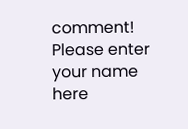comment!
Please enter your name here